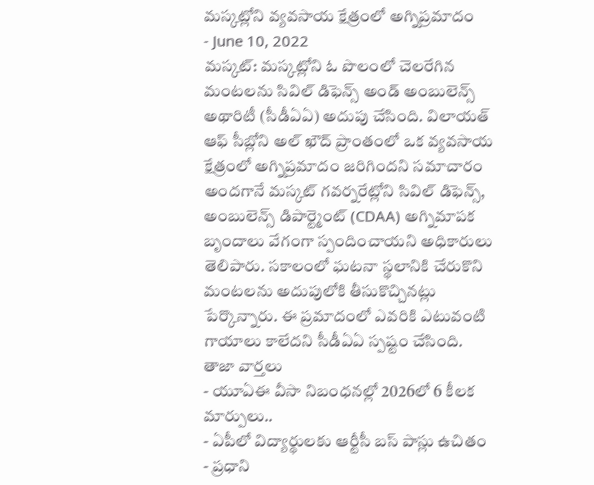మస్కట్లోని వ్యవసాయ క్షేత్రంలో అగ్నిప్రమాదం
- June 10, 2022
మస్కట్: మస్కట్లోని ఓ పొలంలో చెలరేగిన మంటలను సివిల్ డిఫెన్స్ అండ్ అంబులెన్స్ అథారిటీ (సీడీఏఏ) అదుపు చేసింది. విలాయత్ ఆఫ్ సీబ్లోని అల్ ఖౌద్ ప్రాంతంలో ఒక వ్యవసాయ క్షేత్రంలో అగ్నిప్రమాదం జరిగిందని సమాచారం అందగానే మస్కట్ గవర్నరేట్లోని సివిల్ డిఫెన్స్, అంబులెన్స్ డిపార్ట్మెంట్ (CDAA) అగ్నిమాపక బృందాలు వేగంగా స్పందించాయని అధికారులు తెలిపారు. సకాలంలో ఘటనా స్థలానికి చేరుకొని మంటలను అదుపులోకి తీసుకొచ్చినట్లు పేర్కొన్నారు. ఈ ప్రమాదంలో ఎవరికి ఎటువంటి గాయాలు కాలేదని సీడీఏఏ స్పష్టం చేసింది.
తాజా వార్తలు
- యూఏఈ వీసా నిబంధనల్లో 2026లో 6 కీలక మార్పులు..
- ఏపీలో విద్యార్థులకు ఆర్టీసీ బస్ పాస్లు ఉచితం
- ప్రధాని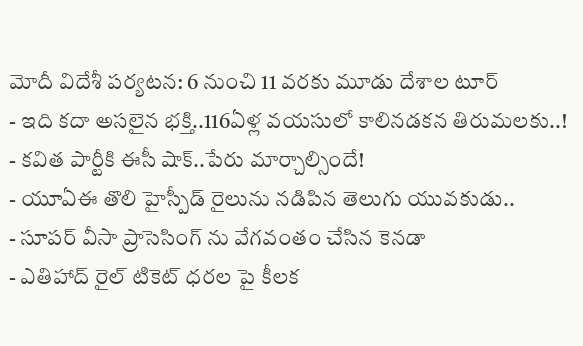మోదీ విదేశీ పర్యటన: 6 నుంచి 11 వరకు మూడు దేశాల టూర్
- ఇది కదా అసలైన భక్తి..116ఏళ్ల వయసులో కాలినడకన తిరుమలకు..!
- కవిత పార్టీకి ఈసీ షాక్..పేరు మార్చాల్సిందే!
- యూఏఈ తొలి హైస్పీడ్ రైలును నడిపిన తెలుగు యువకుడు..
- సూపర్ వీసా ప్రాసెసింగ్ ను వేగవంతం చేసిన కెనడా
- ఎతిహాద్ రైల్ టికెట్ ధరల పై కీలక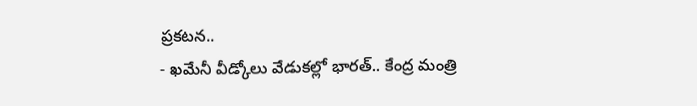ప్రకటన..
- ఖమేనీ వీడ్కోలు వేడుకల్లో భారత్.. కేంద్ర మంత్రి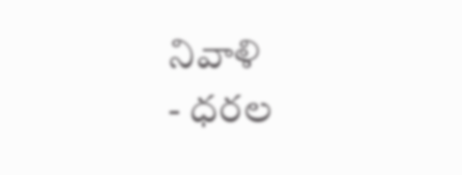నివాళి
- ధరల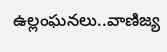ఉల్లంఘనలు..వాణిజ్య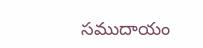సముదాయం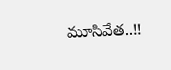మూసివేత..!!